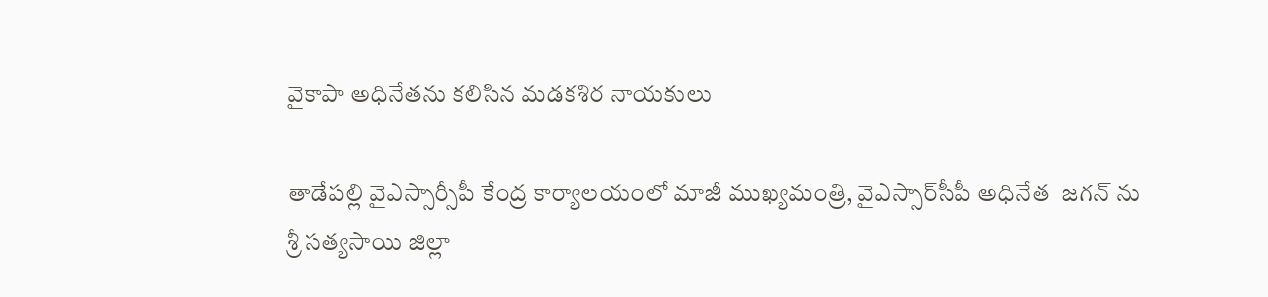వైకాపా అధినేతను కలిసిన మడకశిర నాయకులు

తాడేపల్లి వైఎస్సార్సీపీ కేంద్ర కార్యాలయంలో మాజీ ముఖ్యమంత్రి, వైఎస్సార్‌సీపీ అధినేత  జగన్‌ ను శ్రీ సత్యసాయి జిల్లా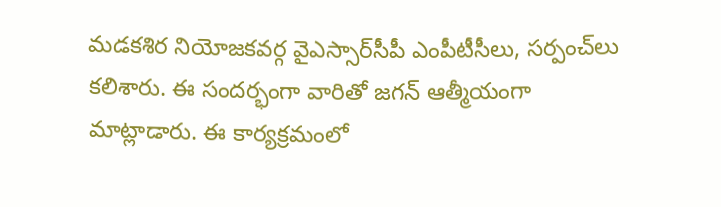మడకశిర నియోజకవర్గ వైఎస్సార్‌సీపీ ఎంపీటీసీలు, సర్పంచ్‌లు కలిశారు. ఈ సందర్భంగా వారితో జగన్ ఆత్మీయంగా మాట్లాడారు. ఈ కార్యక్రమంలో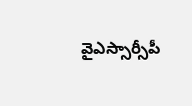వైఎస్సార్సీపీ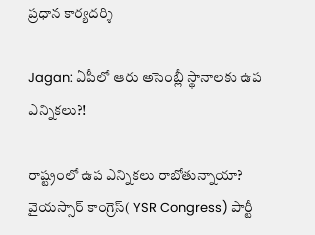ప్రధాన కార్యదర్శి

Jagan: ఏపీలో ఆరు అసెంబ్లీ స్థానాలకు ఉప ఎన్నికలు?!

రాష్ట్రంలో ఉప ఎన్నికలు రాబోతున్నాయా? వైయస్సార్ కాంగ్రెస్( YSR Congress) పార్టీ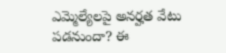ఎమ్మెల్యేలపై అనర్హత వేటు పడనుందా? ఈ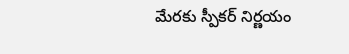మేరకు స్పీకర్ నిర్ణయం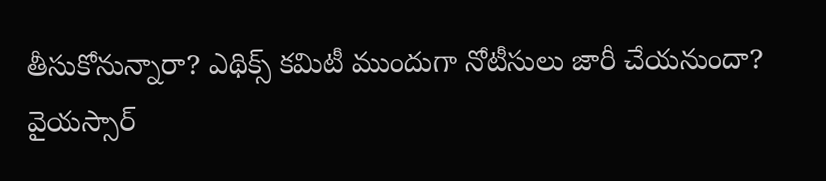తీసుకోనున్నారా? ఎథిక్స్ కమిటీ ముందుగా నోటీసులు జారీ చేయనుందా? వైయస్సార్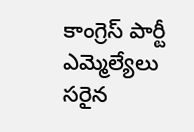కాంగ్రెస్ పార్టీ ఎమ్మెల్యేలు సరైన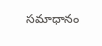సమాధానం